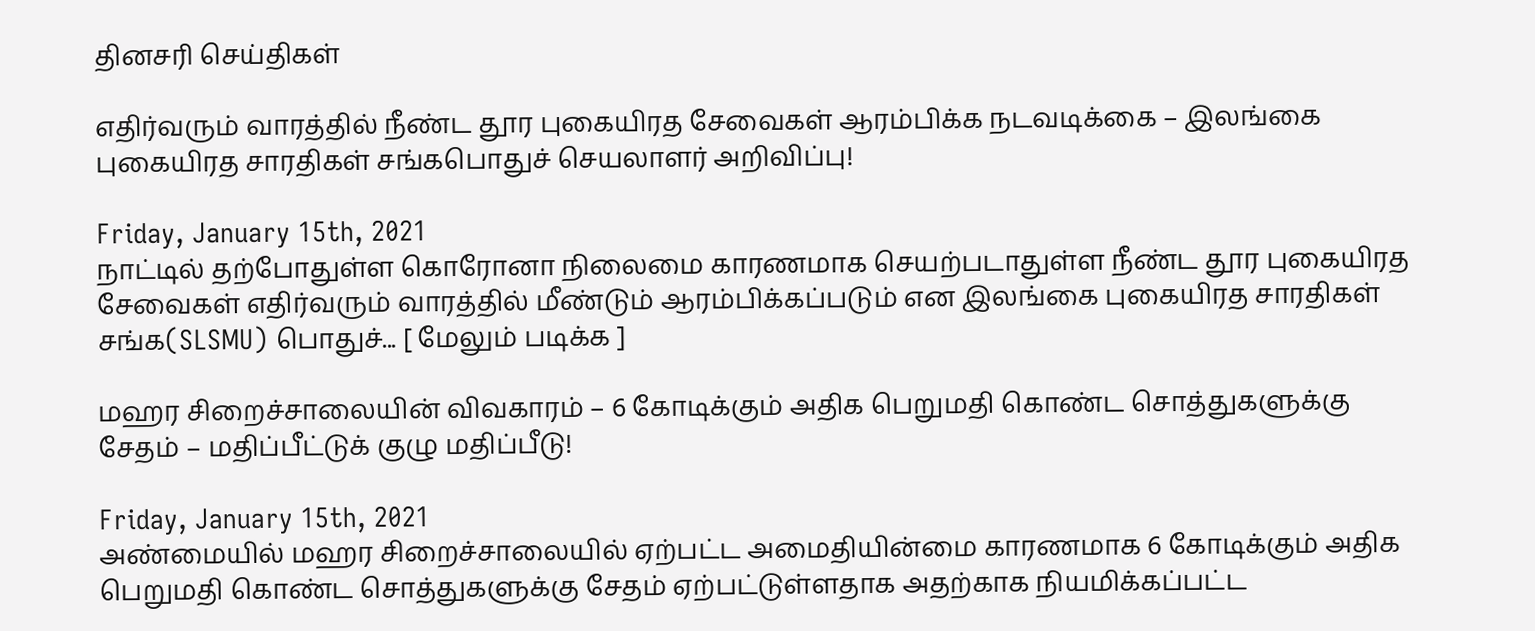தினசரி செய்திகள்

எதிர்வரும் வாரத்தில் நீண்ட தூர புகையிரத சேவைகள் ஆரம்பிக்க நடவடிக்கை – இலங்கை புகையிரத சாரதிகள் சங்கபொதுச் செயலாளர் அறிவிப்பு!

Friday, January 15th, 2021
நாட்டில் தற்போதுள்ள கொரோனா நிலைமை காரணமாக செயற்படாதுள்ள நீண்ட தூர புகையிரத சேவைகள் எதிர்வரும் வாரத்தில் மீண்டும் ஆரம்பிக்கப்படும் என இலங்கை புகையிரத சாரதிகள் சங்க(SLSMU) பொதுச்... [ மேலும் படிக்க ]

மஹர சிறைச்சாலையின் விவகாரம் – 6 கோடிக்கும் அதிக பெறுமதி கொண்ட சொத்துகளுக்கு சேதம் – மதிப்பீட்டுக் குழு மதிப்பீடு!

Friday, January 15th, 2021
அண்மையில் மஹர சிறைச்சாலையில் ஏற்பட்ட அமைதியின்மை காரணமாக 6 கோடிக்கும் அதிக பெறுமதி கொண்ட சொத்துகளுக்கு சேதம் ஏற்பட்டுள்ளதாக அதற்காக நியமிக்கப்பட்ட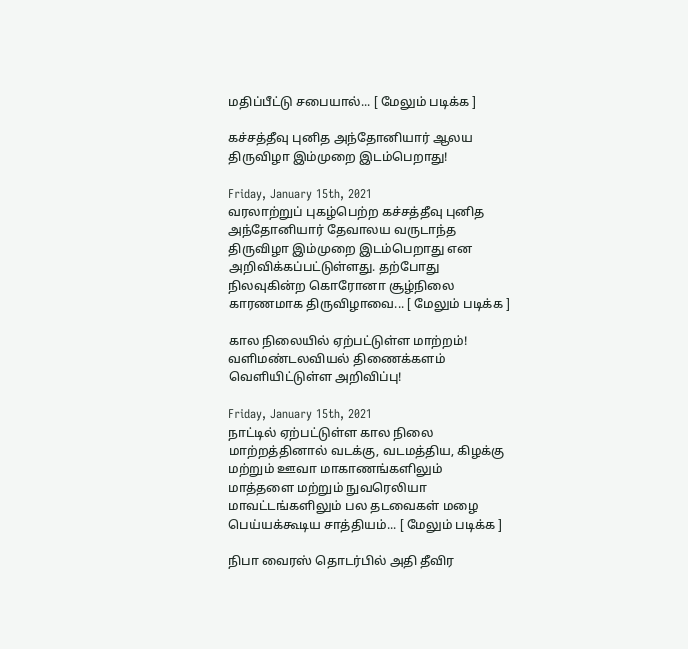மதிப்பீட்டு சபையால்... [ மேலும் படிக்க ]

கச்சத்தீவு புனித அந்தோனியார் ஆலய திருவிழா இம்முறை இடம்பெறாது!

Friday, January 15th, 2021
வரலாற்றுப் புகழ்பெற்ற கச்சத்தீவு புனித அந்தோனியார் தேவாலய வருடாந்த திருவிழா இம்முறை இடம்பெறாது என அறிவிக்கப்பட்டுள்ளது. தற்போது நிலவுகின்ற கொரோனா சூழ்நிலை காரணமாக திருவிழாவை... [ மேலும் படிக்க ]

கால நிலையில் ஏற்பட்டுள்ள மாற்றம்! வளிமண்டலவியல் திணைக்களம் வெளியிட்டுள்ள அறிவிப்பு!

Friday, January 15th, 2021
நாட்டில் ஏற்பட்டுள்ள கால நிலை மாற்றத்தினால் வடக்கு, வடமத்திய, கிழக்கு மற்றும் ஊவா மாகாணங்களிலும் மாத்தளை மற்றும் நுவரெலியா மாவட்டங்களிலும் பல தடவைகள் மழை பெய்யக்கூடிய சாத்தியம்... [ மேலும் படிக்க ]

நிபா வைரஸ் தொடர்பில் அதி தீவிர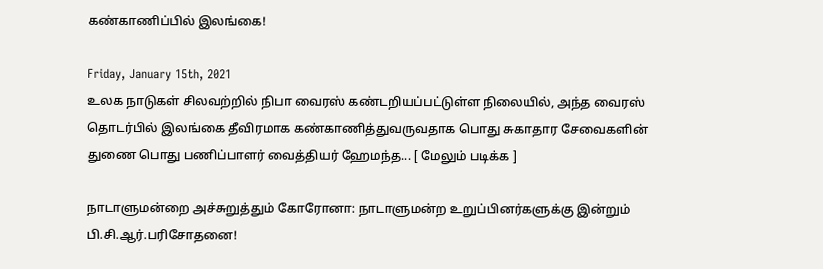கண்காணிப்பில் இலங்கை!

Friday, January 15th, 2021
உலக நாடுகள் சிலவற்றில் நிபா வைரஸ் கண்டறியப்பட்டுள்ள நிலையில், அந்த வைரஸ் தொடர்பில் இலங்கை தீவிரமாக கண்காணித்துவருவதாக பொது சுகாதார சேவைகளின் துணை பொது பணிப்பாளர் வைத்தியர் ஹேமந்த... [ மேலும் படிக்க ]

நாடாளுமன்றை அச்சுறுத்தும் கோரோனா: நாடாளுமன்ற உறுப்பினர்களுக்கு இன்றும் பி.சி.ஆர்.பரிசோதனை!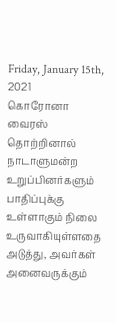Friday, January 15th, 2021
கொரோனா வைரஸ் தொற்றினால் நாடாளுமன்ற உறுப்பினர்களும் பாதிப்புக்கு உள்ளாகும் நிலை உருவாகியுள்ளதை அடுத்து, அவர்கள் அனைவருக்கும்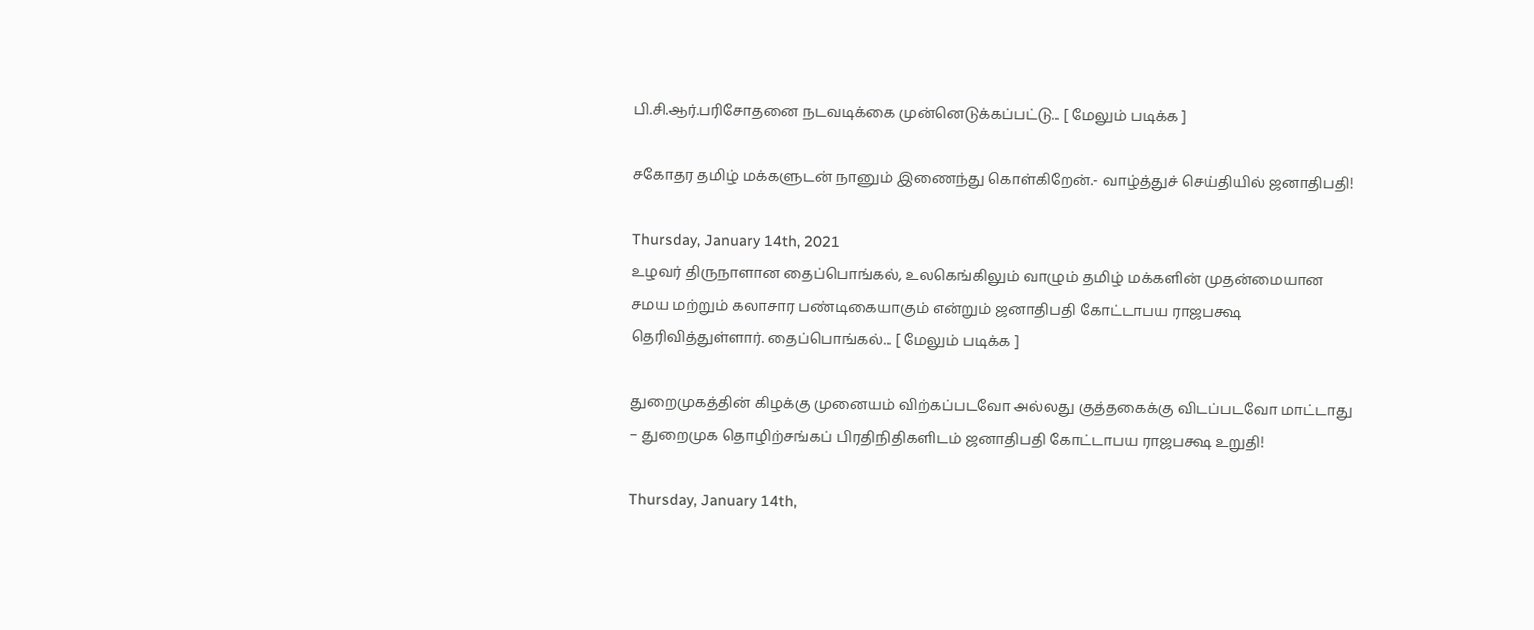பி.சி.ஆர்.பரிசோதனை நடவடிக்கை முன்னெடுக்கப்பட்டு... [ மேலும் படிக்க ]

சகோதர தமிழ் மக்களுடன் நானும் இணைந்து கொள்கிறேன்.- வாழ்த்துச் செய்தியில் ஜனாதிபதி!

Thursday, January 14th, 2021
உழவர் திருநாளான தைப்பொங்கல், உலகெங்கிலும் வாழும் தமிழ் மக்களின் முதன்மையான சமய மற்றும் கலாசார பண்டிகையாகும் என்றும் ஜனாதிபதி கோட்டாபய ராஜபக்ஷ தெரிவித்துள்ளார். தைப்பொங்கல்... [ மேலும் படிக்க ]

துறைமுகத்தின் கிழக்கு முனையம் விற்கப்படவோ அல்லது குத்தகைக்கு விடப்படவோ மாட்டாது – துறைமுக தொழிற்சங்கப் பிரதிநிதிகளிடம் ஜனாதிபதி கோட்டாபய ராஜபக்ஷ உறுதி!

Thursday, January 14th,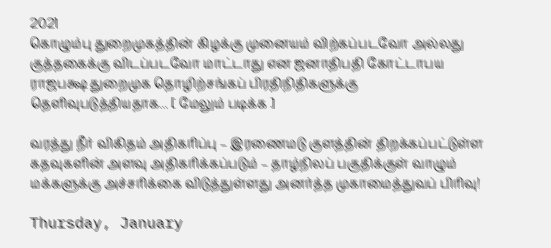2021
கொழும்பு துறைமுகத்தின் கிழக்கு முனையம் விற்கப்படவோ அல்லது குத்தகைக்கு விடப்படவோ மாட்டாது என ஜனாதிபதி கோட்டாபய ராஜபக்ஷ துறைமுக தொழிற்சங்கப் பிரதிநிதிகளுக்கு தெளிவுபடுத்தியதாக... [ மேலும் படிக்க ]

வரத்து நீர் விகிதம் அதிகரிப்பு – இரணைமடு குளத்தின் திறக்கப்பட்டுள்ள கதவுகளின் அளவு அதிகரிக்கப்படும் – தாழ்நிலப் பகுதிக்குள் வாழும் மக்களுக்கு அச்சரிக்கை விடுத்துள்ளது அனர்த்த முகாமைத்துவப் பிரிவு!

Thursday, January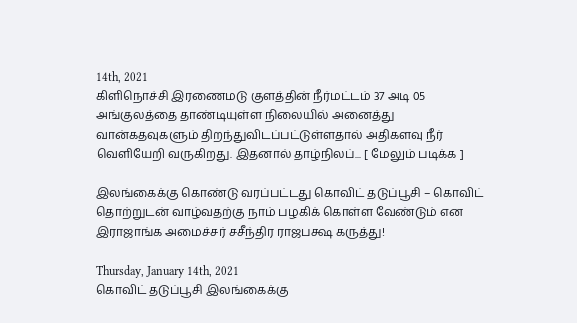14th, 2021
கிளிநொச்சி இரணைமடு குளத்தின் நீர்மட்டம் 37 அடி 05 அங்குலத்தை தாண்டியுள்ள நிலையில் அனைத்து வான்கதவுகளும் திறந்துவிடப்பட்டுள்ளதால் அதிகளவு நீர் வெளியேறி வருகிறது. இதனால் தாழ்நிலப்... [ மேலும் படிக்க ]

இலங்கைக்கு கொண்டு வரப்பட்டது கொவிட் தடுப்பூசி – கொவிட் தொற்றுடன் வாழ்வதற்கு நாம் பழகிக் கொள்ள வேண்டும் என இராஜாங்க அமைச்சர் சசீந்திர ராஜபக்ஷ கருத்து!

Thursday, January 14th, 2021
கொவிட் தடுப்பூசி இலங்கைக்கு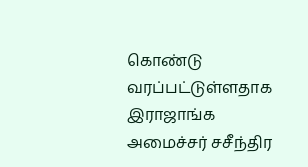கொண்டு வரப்பட்டுள்ளதாக இராஜாங்க அமைச்சர் சசீந்திர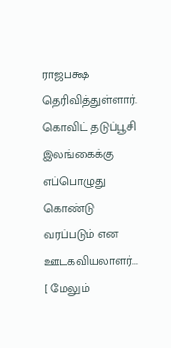ராஜபக்ஷ தெரிவித்துள்ளார். கொவிட் தடுப்பூசி இலங்கைக்கு எப்பொழுது கொண்டு வரப்படும் என ஊடகவியலாளர்... [ மேலும்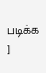படிக்க ]